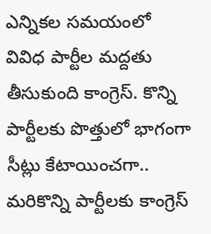ఎన్నికల సమయంలో వివిధ పార్టీల మద్దతు తీసుకుంది కాంగ్రెస్. కొన్ని పార్టీలకు పొత్తులో భాగంగా సీట్లు కేటాయించగా.. మరికొన్ని పార్టీలకు కాంగ్రెస్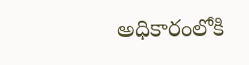అధికారంలోకి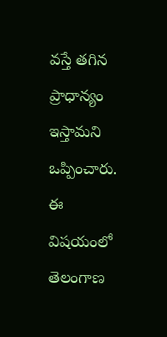వస్తే తగిన ప్రాధాన్యం ఇస్తామని ఒప్పించారు. ఈ విషయంలో తెలంగాణ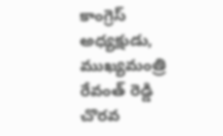కాంగ్రెస్ అధ్యక్షుడు, ముఖ్యమంత్రి రేవంత్ రెడ్డి చొరవ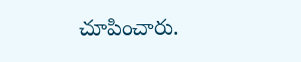చూపించారు.